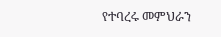የተባረሩ መምህራን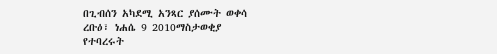በጊብሰን አካደሚ አንጻር ያሰሙት ወቀሳ
ረቡዕ፣ ነሐሴ 9 2010ማስታወቂያ
የተባረሩት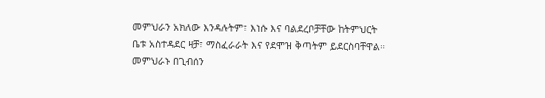መምህራን አክለው እንዳሉትም፣ እነሱ እና ባልደረቦቻቸው ከትምህርት ቤቱ አስተዳደር ዛቻ፣ ማስፈራራት እና የደሞዝ ቅጣትም ይደርስባቸዋል። መምህራኑ በጊብሰን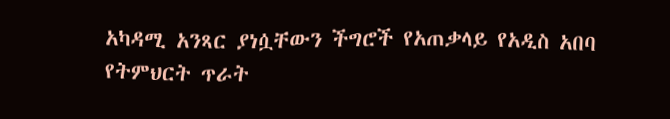አካዳሚ አንጻር ያነሷቸውን ችግሮች የአጠቃላይ የአዲስ አበባ የትምህርት ጥራት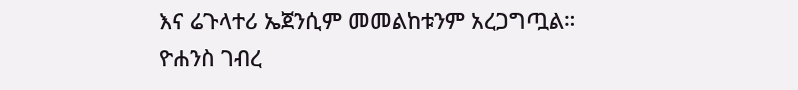እና ሬጉላተሪ ኤጀንሲም መመልከቱንም አረጋግጧል።
ዮሐንስ ገብረ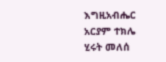እግዚአብሔር
አርያም ተክሌ
ሂሩት መለሰ